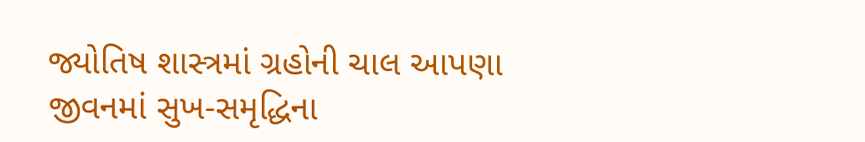જ્યોતિષ શાસ્ત્રમાં ગ્રહોની ચાલ આપણા જીવનમાં સુખ-સમૃદ્ધિના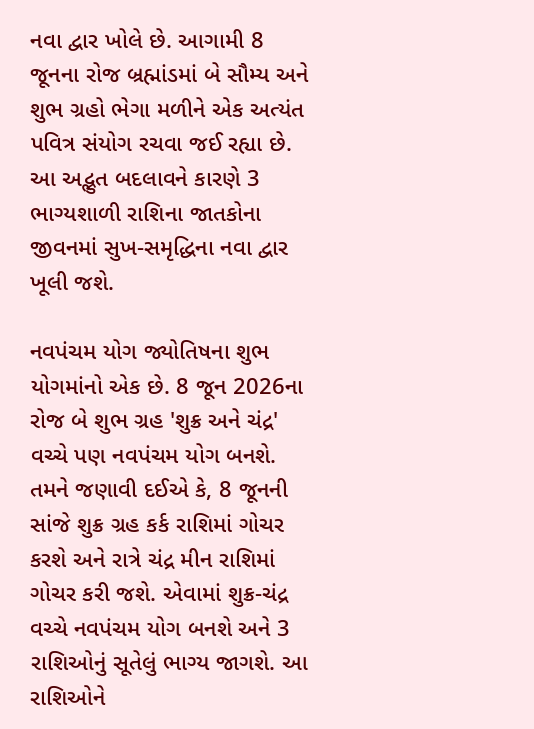નવા દ્વાર ખોલે છે. આગામી 8 જૂનના રોજ બ્રહ્માંડમાં બે સૌમ્ય અને શુભ ગ્રહો ભેગા મળીને એક અત્યંત પવિત્ર સંયોગ રચવા જઈ રહ્યા છે. આ અદ્ભુત બદલાવને કારણે 3 ભાગ્યશાળી રાશિના જાતકોના જીવનમાં સુખ-સમૃદ્ધિના નવા દ્વાર ખૂલી જશે.

નવપંચમ યોગ જ્યોતિષના શુભ યોગમાંનો એક છે. 8 જૂન 2026ના રોજ બે શુભ ગ્રહ 'શુક્ર અને ચંદ્ર' વચ્ચે પણ નવપંચમ યોગ બનશે. તમને જણાવી દઈએ કે, 8 જૂનની સાંજે શુક્ર ગ્રહ કર્ક રાશિમાં ગોચર કરશે અને રાત્રે ચંદ્ર મીન રાશિમાં ગોચર કરી જશે. એવામાં શુક્ર-ચંદ્ર વચ્ચે નવપંચમ યોગ બનશે અને 3 રાશિઓનું સૂતેલું ભાગ્ય જાગશે. આ રાશિઓને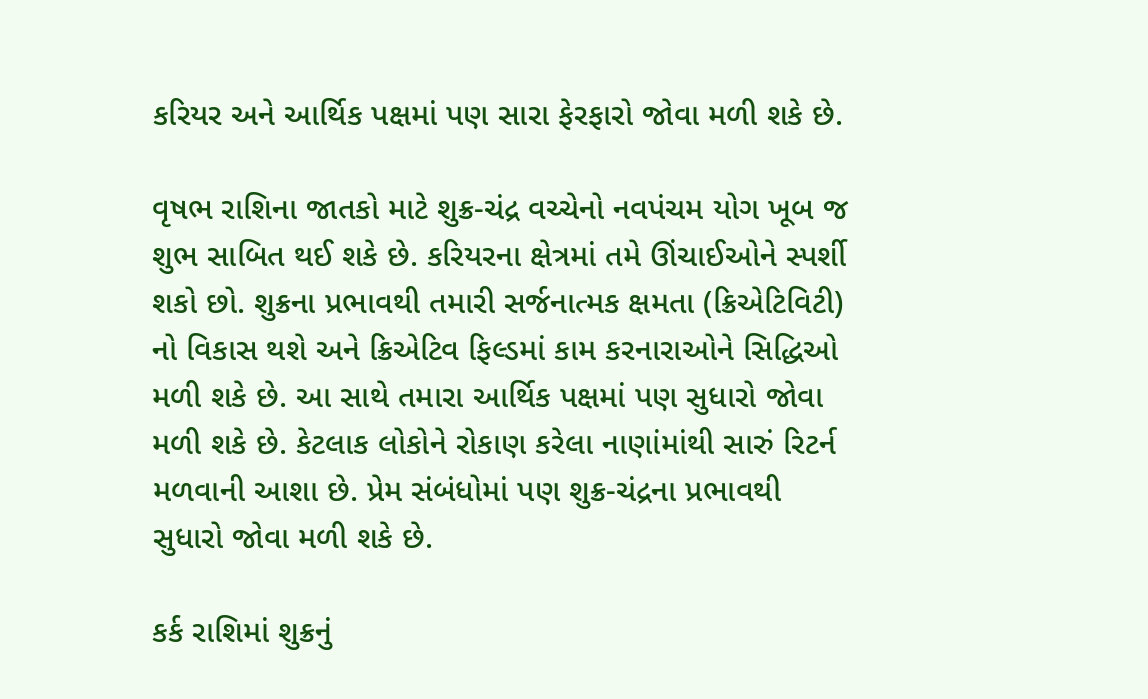કરિયર અને આર્થિક પક્ષમાં પણ સારા ફેરફારો જોવા મળી શકે છે.

વૃષભ રાશિના જાતકો માટે શુક્ર-ચંદ્ર વચ્ચેનો નવપંચમ યોગ ખૂબ જ શુભ સાબિત થઈ શકે છે. કરિયરના ક્ષેત્રમાં તમે ઊંચાઈઓને સ્પર્શી શકો છો. શુક્રના પ્રભાવથી તમારી સર્જનાત્મક ક્ષમતા (ક્રિએટિવિટી) નો વિકાસ થશે અને ક્રિએટિવ ફિલ્ડમાં કામ કરનારાઓને સિદ્ધિઓ મળી શકે છે. આ સાથે તમારા આર્થિક પક્ષમાં પણ સુધારો જોવા મળી શકે છે. કેટલાક લોકોને રોકાણ કરેલા નાણાંમાંથી સારું રિટર્ન મળવાની આશા છે. પ્રેમ સંબંધોમાં પણ શુક્ર-ચંદ્રના પ્રભાવથી સુધારો જોવા મળી શકે છે.

કર્ક રાશિમાં શુક્રનું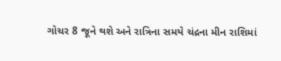ગોચર 8 જૂને થશે અને રાત્રિના સમયે ચંદ્રના મીન રાશિમાં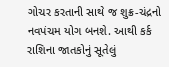ગોચર કરતાની સાથે જ શુક્ર-ચંદ્રનો નવપંચમ યોગ બનશે. આથી કર્ક રાશિના જાતકોનું સૂતેલું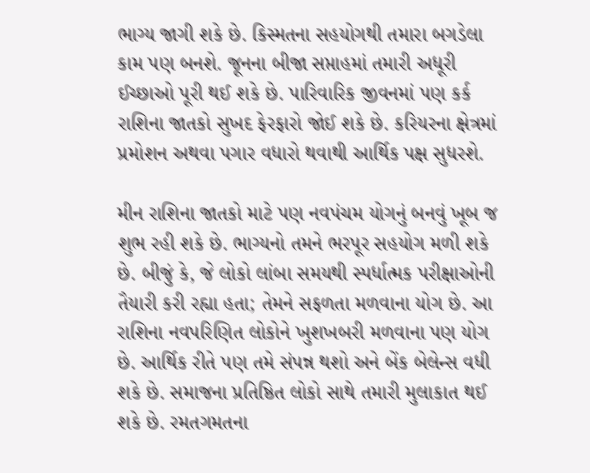ભાગ્ય જાગી શકે છે. કિસ્મતના સહયોગથી તમારા બગડેલા કામ પણ બનશે. જૂનના બીજા સપ્તાહમાં તમારી અધૂરી ઈચ્છાઓ પૂરી થઈ શકે છે. પારિવારિક જીવનમાં પણ કર્ક રાશિના જાતકો સુખદ ફેરફારો જોઈ શકે છે. કરિયરના ક્ષેત્રમાં પ્રમોશન અથવા પગાર વધારો થવાથી આર્થિક પક્ષ સુધરશે.

મીન રાશિના જાતકો માટે પણ નવપંચમ યોગનું બનવું ખૂબ જ શુભ રહી શકે છે. ભાગ્યનો તમને ભરપૂર સહયોગ મળી શકે છે. બીજું કે, જે લોકો લાંબા સમયથી સ્પર્ધાત્મક પરીક્ષાઓની તૈયારી કરી રહ્યા હતા; તેમને સફળતા મળવાના યોગ છે. આ રાશિના નવપરિણિત લોકોને ખુશખબરી મળવાના પણ યોગ છે. આર્થિક રીતે પણ તમે સંપન્ન થશો અને બેંક બેલેન્સ વધી શકે છે. સમાજના પ્રતિષ્ઠિત લોકો સાથે તમારી મુલાકાત થઈ શકે છે. રમતગમતના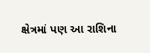ક્ષેત્રમાં પણ આ રાશિના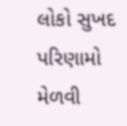લોકો સુખદ પરિણામો મેળવી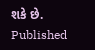શકે છે.
Published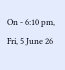On - 6:10 pm, Fri, 5 June 26